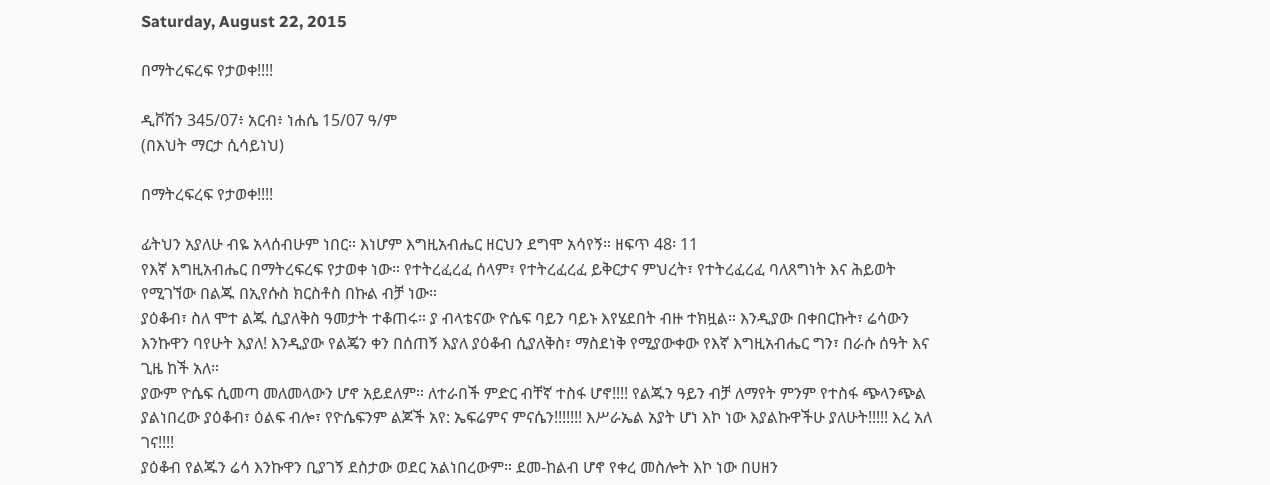Saturday, August 22, 2015

በማትረፍረፍ የታወቀ!!!!

ዲቮሽን 345/07፥ አርብ፥ ነሐሴ 15/07 ዓ/ም
(በእህት ማርታ ሲሳይነህ)

በማትረፍረፍ የታወቀ!!!!

ፊትህን አያለሁ ብዬ አላሰብሁም ነበር። እነሆም እግዚአብሔር ዘርህን ደግሞ አሳየኝ። ዘፍጥ 48፡ 11
የእኛ እግዚአብሔር በማትረፍረፍ የታወቀ ነው። የተትረፈረፈ ሰላም፣ የተትረፈረፈ ይቅርታና ምህረት፣ የተትረፈረፈ ባለጸግነት እና ሕይወት የሚገኘው በልጁ በኢየሱስ ክርስቶስ በኩል ብቻ ነው።
ያዕቆብ፣ ስለ ሞተ ልጁ ሲያለቅስ ዓመታት ተቆጠሩ። ያ ብላቴናው ዮሴፍ ባይን ባይኑ እየሄደበት ብዙ ተክዟል። እንዲያው በቀበርኩት፣ ሬሳውን እንኩዋን ባየሁት እያለ! እንዲያው የልጄን ቀን በሰጠኝ እያለ ያዕቆብ ሲያለቅስ፣ ማስደነቅ የሚያውቀው የእኛ እግዚአብሔር ግን፣ በራሱ ሰዓት እና ጊዜ ከች አለ።
ያውም ዮሴፍ ሲመጣ መለመላውን ሆኖ አይደለም። ለተራበች ምድር ብቸኛ ተስፋ ሆኖ!!!! የልጁን ዓይን ብቻ ለማየት ምንም የተስፋ ጭላንጭል ያልነበረው ያዕቆብ፣ ዕልፍ ብሎ፣ የዮሴፍንም ልጆች አየ: ኤፍሬምና ምናሴን!!!!!!! እሥራኤል አያት ሆነ እኮ ነው እያልኩዋችሁ ያለሁት!!!!! እረ አለ ገና!!!!
ያዕቆብ የልጁን ሬሳ እንኩዋን ቢያገኝ ደስታው ወደር አልነበረውም። ደመ-ከልብ ሆኖ የቀረ መስሎት እኮ ነው በሀዘን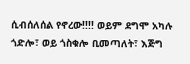ሲብሰለሰል የኖረው!!!! ወይም ደግሞ አካሉ ጎድሎ፣ ወይ ጎስቁሎ ቢመጣለት፣ እጅግ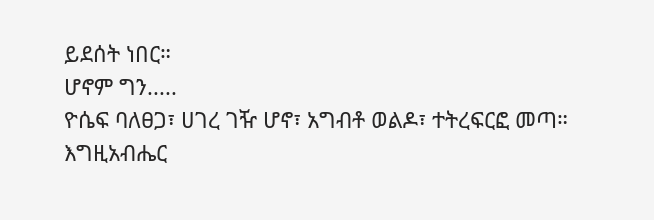ይደሰት ነበር።
ሆኖም ግን.....
ዮሴፍ ባለፀጋ፣ ሀገረ ገዥ ሆኖ፣ አግብቶ ወልዶ፣ ተትረፍርፎ መጣ።
እግዚአብሔር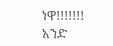ነዋ!!!!!!!
አንድ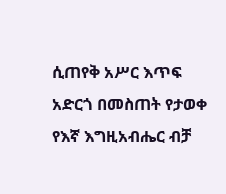ሲጠየቅ አሥር እጥፍ አድርጎ በመስጠት የታወቀ የእኛ እግዚአብሔር ብቻ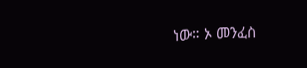ነው። ኦ መንፈስ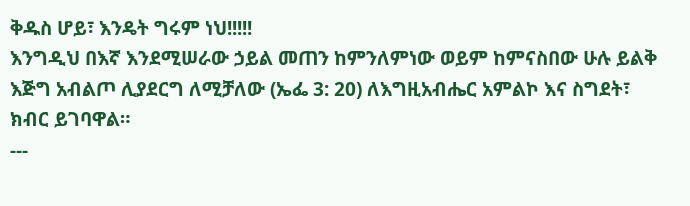ቅዱስ ሆይ፣ እንዴት ግሩም ነህ!!!!!
እንግዲህ በእኛ እንደሚሠራው ኃይል መጠን ከምንለምነው ወይም ከምናስበው ሁሉ ይልቅ እጅግ አብልጦ ሊያደርግ ለሚቻለው (ኤፌ 3: 20) ለእግዚአብሔር አምልኮ እና ስግደት፣ ክብር ይገባዋል።
---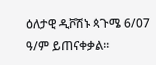ዕለታዊ ዲቮሽኑ ጳጉሜ 6/07 ዓ/ም ይጠናቀቃል፡፡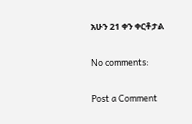አሁን 21 ቀን ቀርቶታል

No comments:

Post a Comment